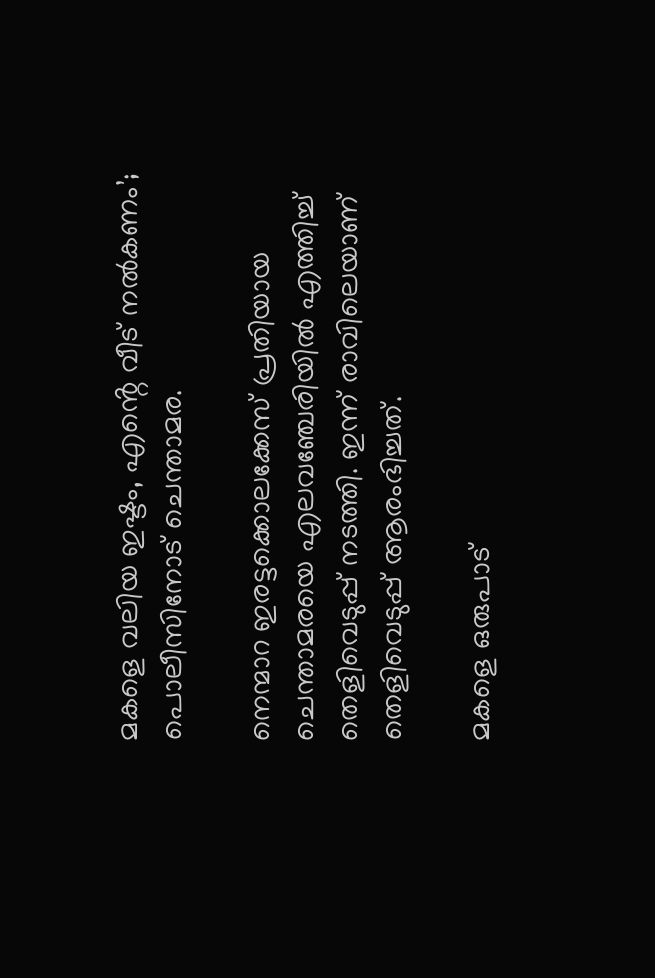മകളെ വലിയ ഇഷ്ടം, എൻ്റെ വീട് നൽകണം’; പൊലീസിനോട് ചെന്താമര.

നെന്മാറ ഇരട്ടക്കൊലക്കേസ് പ്രതിയായ ചെന്താമരയെ എലവഞ്ചേരിയിൽ എത്തിച്ച് തെളിവെടുപ്പ് നടത്തി. ഇന്ന് രാവിലെയാണ് തെളിവെടുപ്പ് ആരംഭിച്ചത്.

മകളെ ഒരുപാട്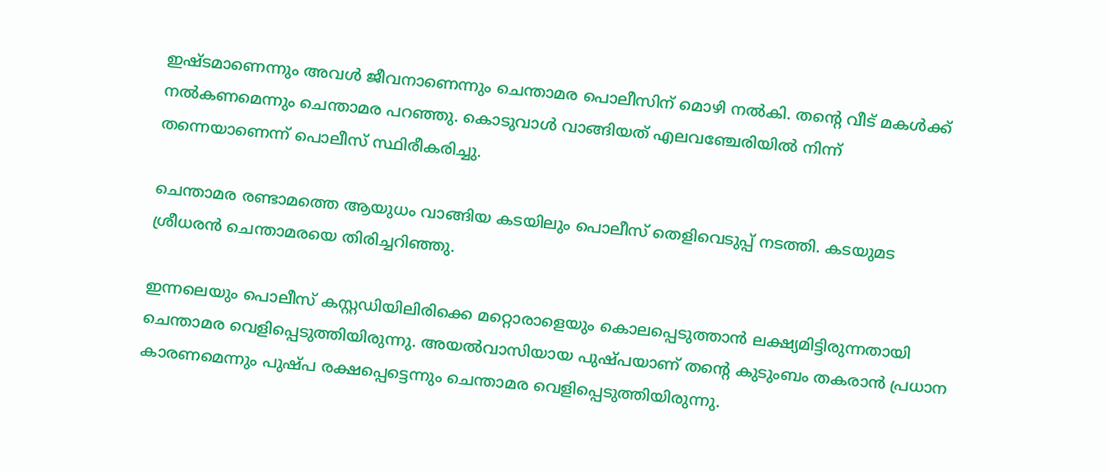ഇഷ്ടമാണെന്നും അവള്‍ ജീവനാണെന്നും ചെന്താമര പൊലീസിന് മൊഴി നൽകി. തന്‍റെ വീട് മകള്‍ക്ക് നൽകണമെന്നും ചെന്താമര പറഞ്ഞു. കൊടുവാള്‍ വാങ്ങിയത് എലവ‍ഞ്ചേരിയിൽ നിന്ന് തന്നെയാണെന്ന് പൊലീസ് സ്ഥിരീകരിച്ചു.

ചെന്താമര രണ്ടാമത്തെ ആയുധം വാങ്ങിയ കടയിലും പൊലീസ് തെളിവെടുപ്പ് നടത്തി. കടയുമട ശ്രീധരൻ ചെന്താമരയെ തിരിച്ചറിഞ്ഞു.

ഇന്നലെയും പൊലീസ് കസ്റ്റഡിയിലിരിക്കെ മറ്റൊരാളെയും കൊലപ്പെടുത്താൻ ലക്ഷ്യമിട്ടിരുന്നതായി ചെന്താമര വെളിപ്പെടുത്തിയിരുന്നു. അയൽവാസിയായ പുഷ്പയാണ് തന്‍റെ കുടുംബം തകരാൻ പ്രധാന കാരണമെന്നും പുഷ്പ രക്ഷപ്പെട്ടെന്നും ചെന്താമര വെളിപ്പെടുത്തിയിരുന്നു.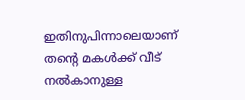ഇതിനുപിന്നാലെയാണ് തന്‍റെ മകള്‍ക്ക് വീട് നൽകാനുള്ള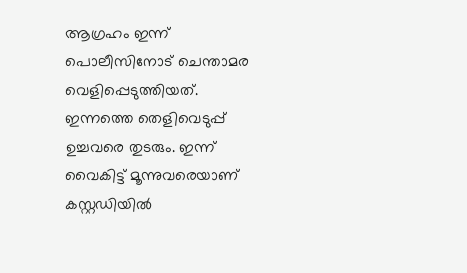ആഗ്രഹം ഇന്ന് പൊലീസിനോട് ചെന്താമര വെളിപ്പെടുത്തിയത്. ഇന്നത്തെ തെളിവെടുപ്പ് ഉച്ചവരെ തുടരും. ഇന്ന് വൈകിട്ട് മൂന്നുവരെയാണ് കസ്റ്റഡിയിൽ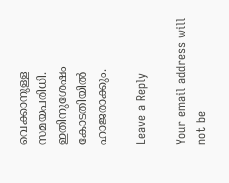വെക്കാനുള്ള സമയപരിധി. ഇതിനുശേഷം കോടതിയിൽ ഹാജരാക്കും.

Leave a Reply

Your email address will not be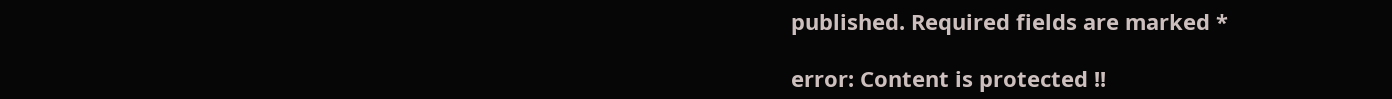published. Required fields are marked *

error: Content is protected !!